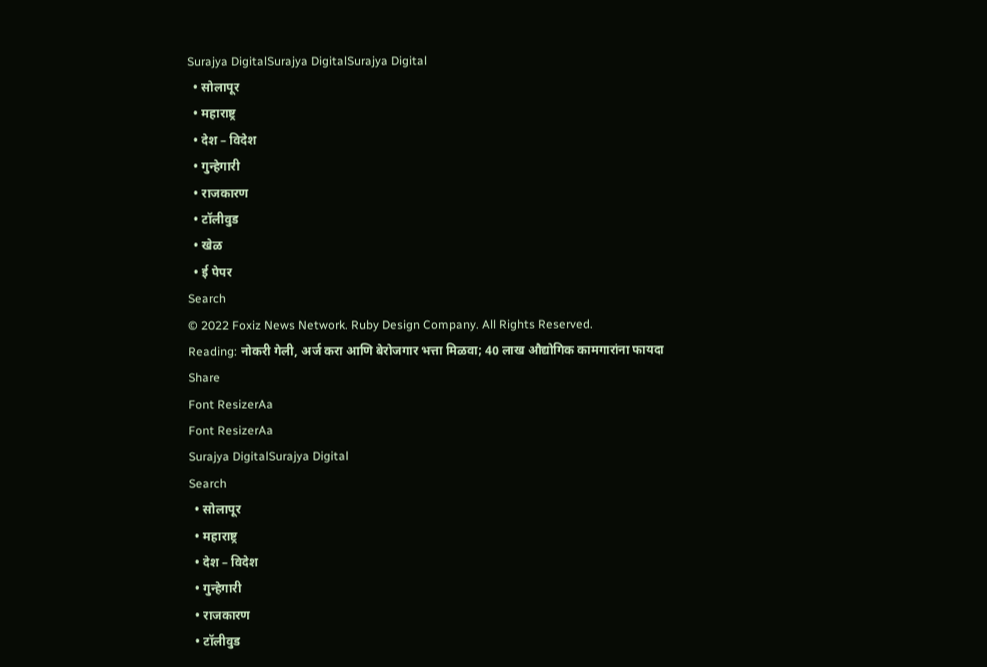Surajya DigitalSurajya DigitalSurajya Digital
  • सोलापूर
  • महाराष्ट्र
  • देश – विदेश
  • गुन्हेगारी
  • राजकारण
  • टॉलीवुड
  • खेळ
  • ई पेपर
Search
© 2022 Foxiz News Network. Ruby Design Company. All Rights Reserved.
Reading: नोकरी गेली, अर्ज करा आणि बेरोजगार भत्ता मिळवा; 40 लाख औद्योगिक कामगारांना फायदा
Share
Font ResizerAa
Font ResizerAa
Surajya DigitalSurajya Digital
Search
  • सोलापूर
  • महाराष्ट्र
  • देश – विदेश
  • गुन्हेगारी
  • राजकारण
  • टॉलीवुड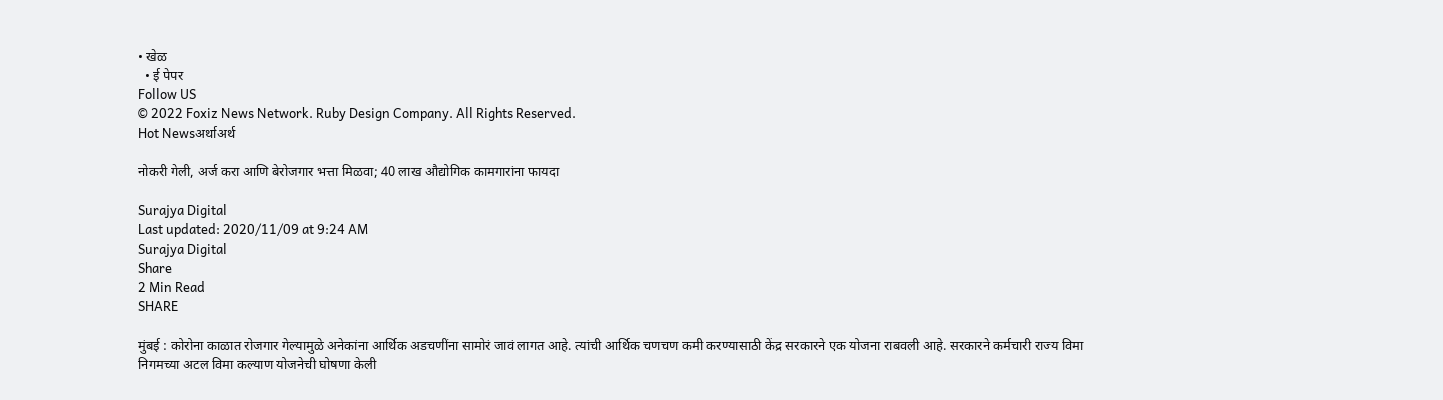• खेळ
  • ई पेपर
Follow US
© 2022 Foxiz News Network. Ruby Design Company. All Rights Reserved.
Hot Newsअर्थाअर्थ

नोकरी गेली, अर्ज करा आणि बेरोजगार भत्ता मिळवा; 40 लाख औद्योगिक कामगारांना फायदा

Surajya Digital
Last updated: 2020/11/09 at 9:24 AM
Surajya Digital
Share
2 Min Read
SHARE

मुंबई : कोरोना काळात रोजगार गेल्यामुळे अनेकांना आर्थिक अडचणींना सामोरं जावं लागत आहे. त्यांची आर्थिक चणचण कमी करण्यासाठी केंद्र सरकारने एक योजना राबवली आहे. सरकारने कर्मचारी राज्य विमा निगमच्या अटल विमा कल्याण योजनेची घोषणा केली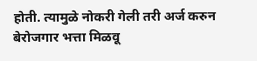होती. त्यामुळे नोकरी गेली तरी अर्ज करुन बेरोजगार भत्ता मिळवू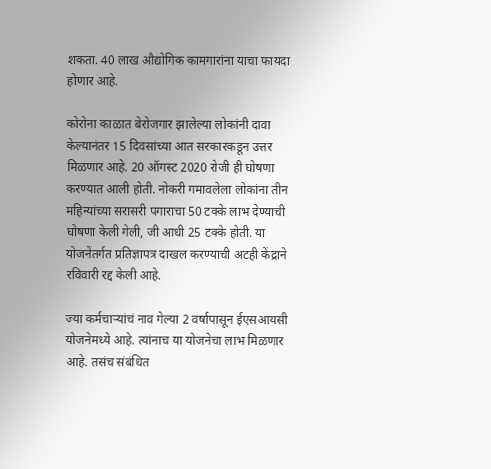शकता. 40 लाख औद्योगिक कामगारांना याचा फायदा होणार आहे.

कोरोना काळात बेरोजगार झालेल्या लोकांनी दावा केल्यानंतर 15 दिवसांच्या आत सरकारकडून उत्तर मिळणार आहे. 20 ऑगस्ट 2020 रोजी ही घोषणा करण्यात आली होती. नोकरी गमावलेला लोकांना तीन महिन्यांच्या सरासरी पगाराचा 50 टक्के लाभ देण्याची घोषणा केली गेली, जी आधी 25 टक्के होती. या योजनेंतर्गत प्रतिज्ञापत्र दाखल करण्याची अटही केंद्राने रविवारी रद्द केली आहे.

ज्या कर्मचाऱ्यांचं नाव गेल्या 2 वर्षापासून ईएसआयसी योजनेमध्ये आहे. त्यांनाच या योजनेचा लाभ मिळणार आहे. तसंच संबंधित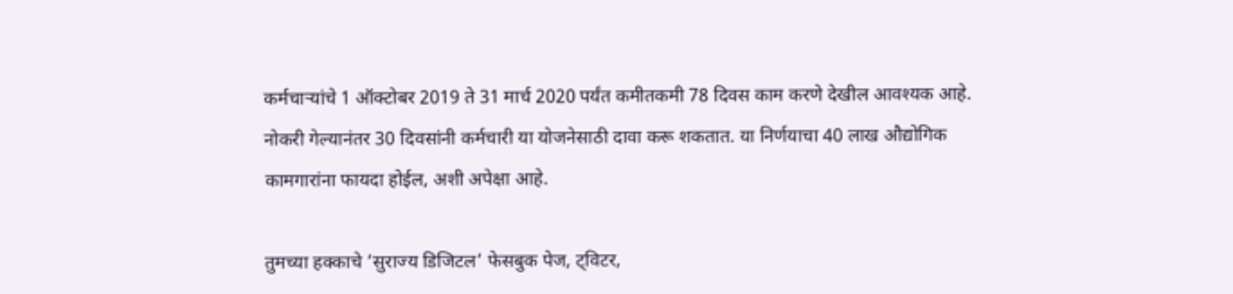कर्मचाऱ्यांचे 1 ऑक्टोबर 2019 ते 31 मार्च 2020 पर्यंत कमीतकमी 78 दिवस काम करणे देखील आवश्यक आहे. नोकरी गेल्यानंतर 30 दिवसांनी कर्मचारी या योजनेसाठी दावा करू शकतात. या निर्णयाचा 40 लाख औद्योगिक कामगारांना फायदा होईल, अशी अपेक्षा आहे.

तुमच्या हक्काचे ‘सुराज्य डिजिटल’ फेसबुक पेज, ट्विटर,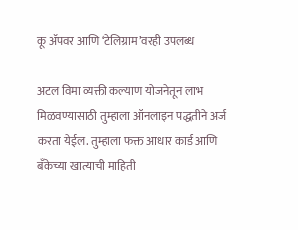कू ॲपवर आणि ‘टेलिग्राम’वरही उपलब्ध

अटल विमा व्यक्ती कल्याण योजनेतून लाभ मिळवण्यासाठी तुम्हाला ऑनलाइन पद्धतीने अर्ज करता येईल. तुम्हाला फक्त आधार कार्ड आणि बँकेच्या खात्याची माहिती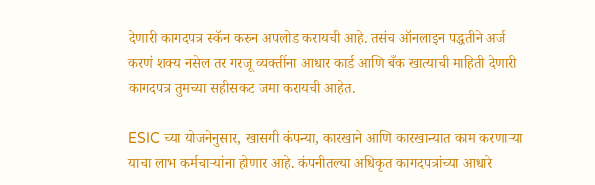देणारी कागदपत्र स्कॅन करुन अपलोड करायची आहे. तसंच ऑनलाइन पद्धतीने अर्ज करणं शक्य नसेल तर गरजू व्यक्तींना आधार कार्ड आणि बँक खात्याची माहिती देणारी कागदपत्र तुमच्या सहीसकट जमा करायची आहेत.

ESIC च्या योजनेनुसार, खासगी कंपन्या, कारखाने आणि कारखान्यात काम करणाऱ्या याचा लाभ कर्मचाऱ्यांना होणार आहे. कंपनीतल्या अधिकृत कागदपत्रांच्या आधारे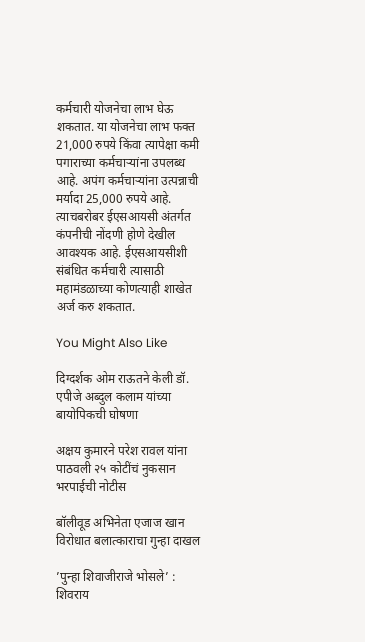कर्मचारी योजनेचा लाभ घेऊ शकतात. या योजनेचा लाभ फक्त 21,000 रुपये किंवा त्यापेक्षा कमी पगाराच्या कर्मचार्‍यांना उपलब्ध आहे. अपंग कर्मचाऱ्यांना उत्पन्नाची मर्यादा 25,000 रुपये आहे. त्याचबरोबर ईएसआयसी अंतर्गत कंपनीची नोंदणी होणे देखील आवश्यक आहे. ईएसआयसीशी संबंधित कर्मचारी त्यासाठी महामंडळाच्या कोणत्याही शाखेत अर्ज करु शकतात.

You Might Also Like

दिग्दर्शक ओम राऊतने केली डॉ. एपीजे अब्दुल कलाम यांच्या बायोपिकची घोषणा

अक्षय कुमारने परेश रावल यांना पाठवली २५ कोटींचं नुकसान भरपाईची नोटीस

बॉलीवूड अभिनेता एजाज खान विरोधात बलात्काराचा गुन्हा दाखल

’पुन्हा शिवाजीराजे भोसले’ : शिवराय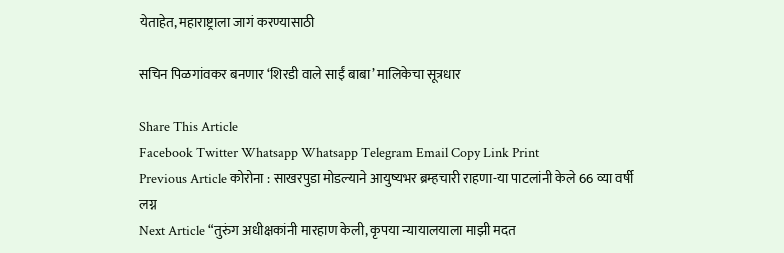येताहेत, महाराष्ट्राला जागं करण्यासाठी

सचिन पिळगांवकर बनणार ‘शिरडी वाले साईं बाबा’ मालिकेचा सूत्रधार

Share This Article
Facebook Twitter Whatsapp Whatsapp Telegram Email Copy Link Print
Previous Article कोरोना : साखरपुडा मोडल्याने आयुष्यभर ब्रम्हचारी राहणा-या पाटलांनी केले 66 व्या वर्षी लग्न
Next Article “तुरुंग अधीक्षकांनी मारहाण केली, कृपया न्यायालयाला माझी मदत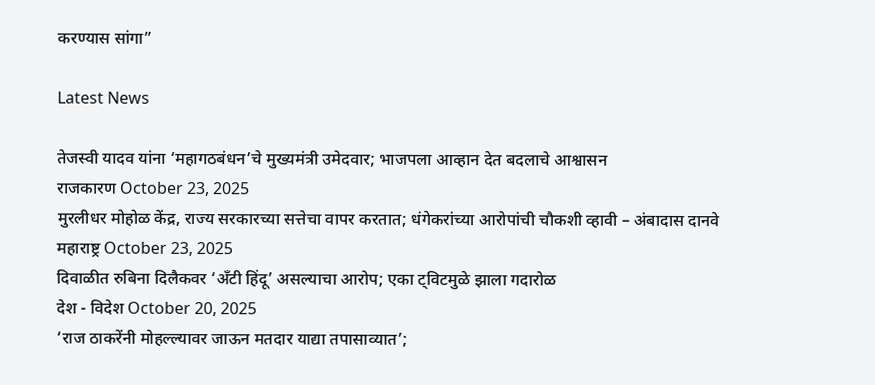करण्यास सांगा”

Latest News

तेजस्वी यादव यांना ‘महागठबंधन’चे मुख्यमंत्री उमेदवार; भाजपला आव्हान देत बदलाचे आश्वासन
राजकारण October 23, 2025
मुरलीधर मोहोळ केंद्र, राज्य सरकारच्या सत्तेचा वापर करतात; धंगेकरांच्या आरोपांची चौकशी व्हावी – अंबादास दानवे
महाराष्ट्र October 23, 2025
दिवाळीत रुबिना दिलैकवर ‘अँटी हिंदू’ असल्याचा आरोप; एका ट्विटमुळे झाला गदारोळ
देश - विदेश October 20, 2025
‘राज ठाकरेंनी मोहल्ल्यावर जाऊन मतदार याद्या तपासाव्यात’;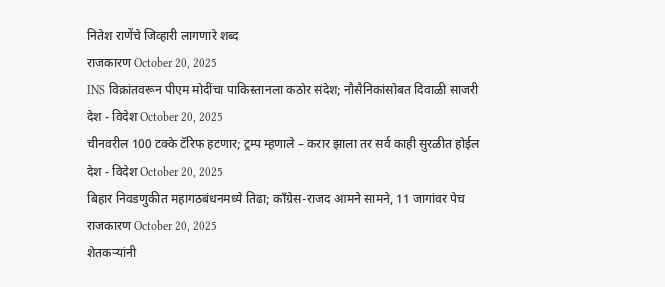नितेश राणेंचे जिव्हारी लागणारे शब्द
राजकारण October 20, 2025
INS विक्रांतवरून पीएम मोदींचा पाकिस्तानला कठोर संदेश; नौसैनिकांसोबत दिवाळी साजरी
देश - विदेश October 20, 2025
चीनवरील 100 टक्के टॅरिफ हटणार; ट्रम्प म्हणाले – करार झाला तर सर्व काही सुरळीत होईल
देश - विदेश October 20, 2025
बिहार निवडणुकीत महागठबंधनमध्ये तिढा; काँग्रेस-राजद आमने सामने, 11 जागांवर पेच
राजकारण October 20, 2025
शेतकऱ्यांनी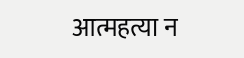आत्महत्या न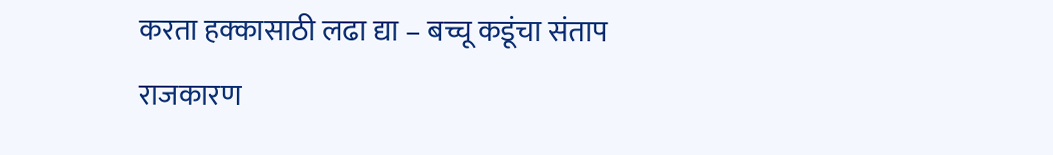करता हक्कासाठी लढा द्या – बच्चू कडूंचा संताप
राजकारण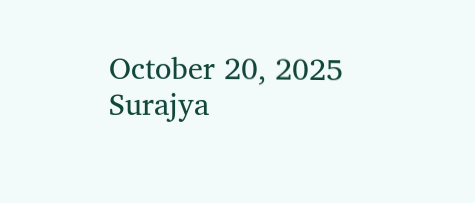October 20, 2025
Surajya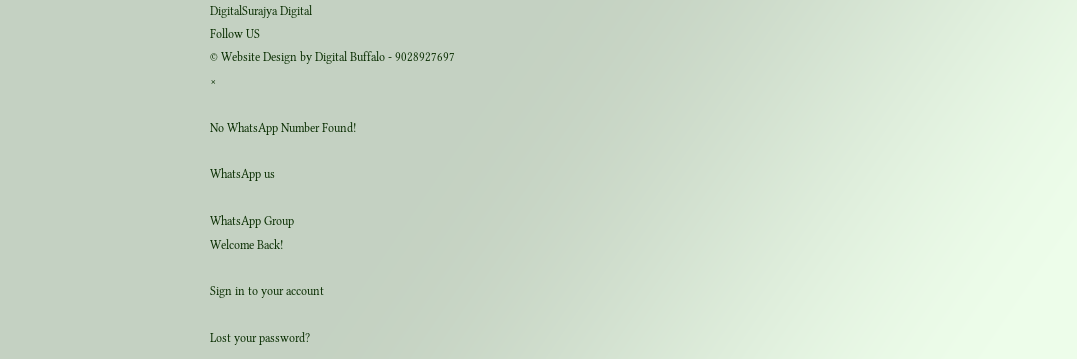DigitalSurajya Digital
Follow US
© Website Design by Digital Buffalo - 9028927697
×

No WhatsApp Number Found!

WhatsApp us

WhatsApp Group
Welcome Back!

Sign in to your account

Lost your password?